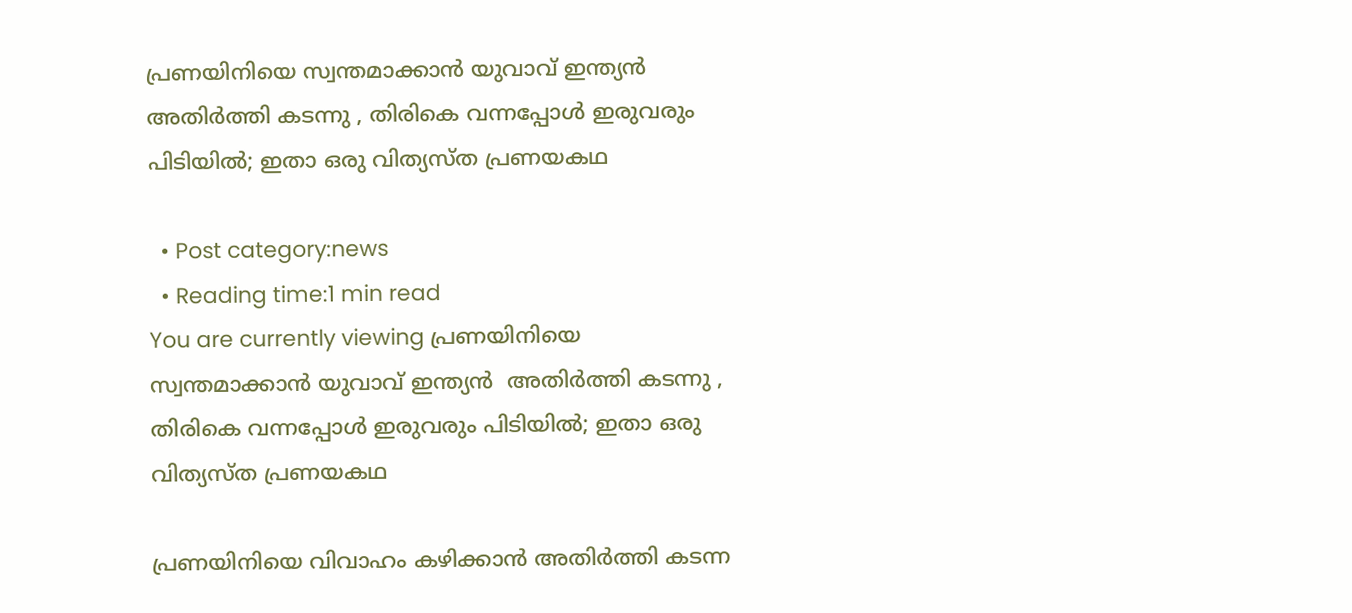പ്രണയിനിയെ സ്വന്തമാക്കാന്‍ യുവാവ് ഇന്ത്യന്‍ അതിര്‍ത്തി കടന്നു , തിരികെ വന്നപ്പോള്‍ ഇരുവരും പിടിയില്‍; ഇതാ ഒരു വിത്യസ്ത പ്രണയകഥ

  • Post category:news
  • Reading time:1 min read
You are currently viewing പ്രണയിനിയെ സ്വന്തമാക്കാന്‍ യുവാവ് ഇന്ത്യന്‍  അതിര്‍ത്തി കടന്നു , തിരികെ വന്നപ്പോള്‍ ഇരുവരും പിടിയില്‍; ഇതാ ഒരു വിത്യസ്ത പ്രണയകഥ

പ്രണയിനിയെ വിവാഹം കഴിക്കാന്‍ അതിര്‍ത്തി കടന്ന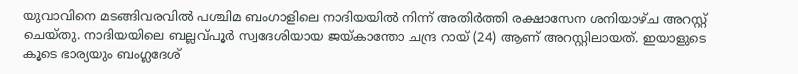യുവാവിനെ മടങ്ങിവരവില്‍ പശ്ചിമ ബംഗാളിലെ നാദിയയില്‍ നിന്ന് അതിര്‍ത്തി രക്ഷാസേന ശനിയാഴ്ച അറസ്റ്റ് ചെയ്തു. നാദിയയിലെ ബല്ലവ്പൂര്‍ സ്വദേശിയായ ജയ്കാന്തോ ചന്ദ്ര റായ് (24) ആണ് അറസ്റ്റിലായത്. ഇയാളുടെ കൂടെ ഭാര്യയും ബംഗ്ലദേശ്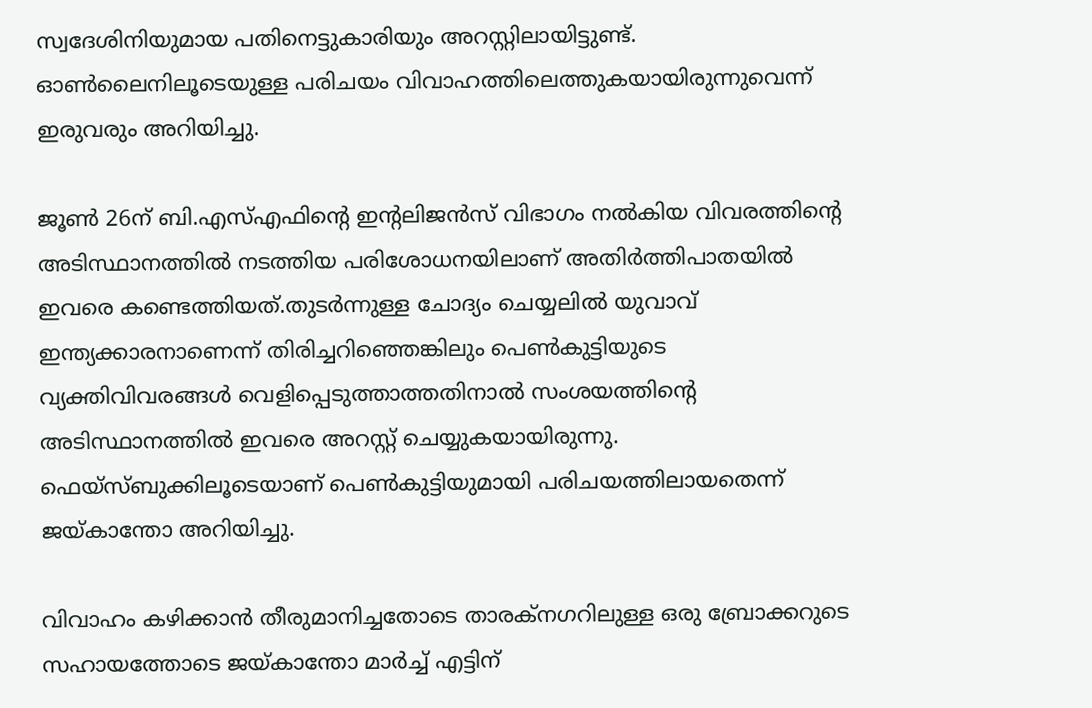സ്വദേശിനിയുമായ പതിനെട്ടുകാരിയും അറസ്റ്റിലായിട്ടുണ്ട്. ഓണ്‍ലൈനിലൂടെയുള്ള പരിചയം വിവാഹത്തിലെത്തുകയായിരുന്നുവെന്ന് ഇരുവരും അറിയിച്ചു.

ജൂണ്‍ 26ന് ബി.എസ്എഫിന്‍റെ ഇന്റലിജന്‍സ് വിഭാഗം നല്‍കിയ വിവരത്തിന്‍റെ അടിസ്ഥാനത്തില്‍ നടത്തിയ പരിശോധനയിലാണ് അതിര്‍ത്തിപാതയില്‍ ഇവരെ കണ്ടെത്തിയത്.തുടര്‍ന്നുള്ള ചോദ്യം ചെയ്യലില്‍ യുവാവ് ഇന്ത്യക്കാരനാണെന്ന് തിരിച്ചറിഞ്ഞെങ്കിലും പെണ്‍കുട്ടിയുടെ വ്യക്തിവിവരങ്ങള്‍ വെളിപ്പെടുത്താത്തതിനാല്‍ സംശയത്തിന്‍റെ അടിസ്ഥാനത്തില്‍ ഇവരെ അറസ്റ്റ് ചെയ്യുകയായിരുന്നു. ഫെയ്‌സ്ബുക്കിലൂടെയാണ് പെണ്‍കുട്ടിയുമായി പരിചയത്തിലായതെന്ന് ജയ്കാന്തോ അറിയിച്ചു.

വിവാഹം കഴിക്കാന്‍ തീരുമാനിച്ചതോടെ താരക്‌നഗറിലുള്ള ഒരു ബ്രോക്കറുടെ സഹായത്തോടെ ജയ്കാന്തോ മാര്‍ച്ച് എട്ടിന്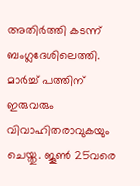അതിര്‍ത്തി കടന്ന് ബംഗ്ലദേശിലെത്തി. മാര്‍ച്ച് പത്തിന് ഇരുവരും വിവാഹിതരാവുകയും ചെയ്തു. ജൂണ്‍ 25വരെ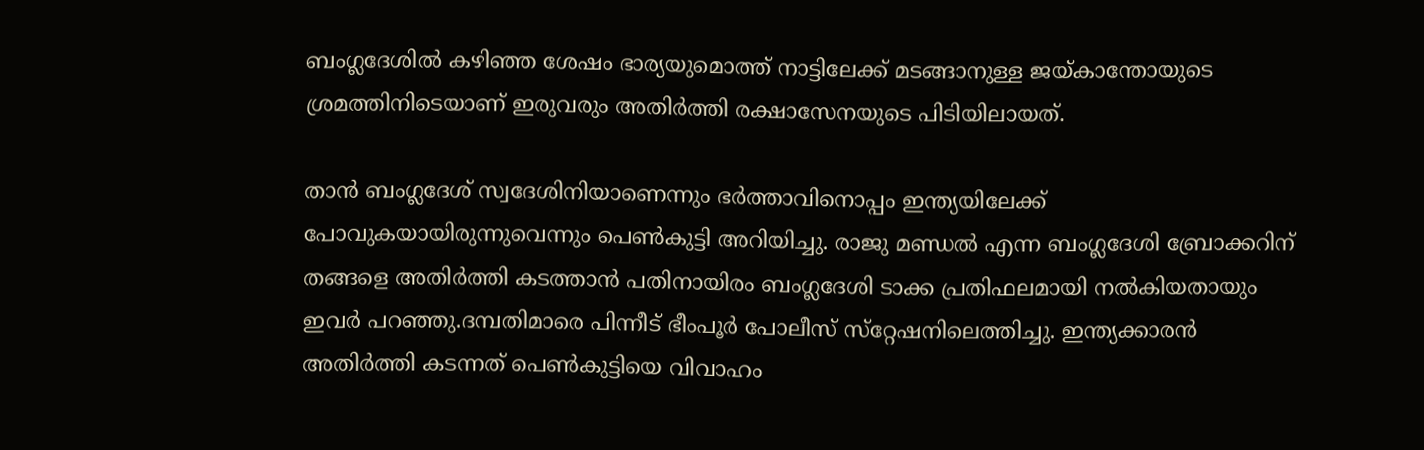ബംഗ്ലദേശില്‍ കഴിഞ്ഞ ശേഷം ഭാര്യയുമൊത്ത് നാട്ടിലേക്ക് മടങ്ങാനുള്ള ജയ്കാന്തോയുടെ ശ്രമത്തിനിടെയാണ് ഇരുവരും അതിര്‍ത്തി രക്ഷാസേനയുടെ പിടിയിലായത്.

താന്‍ ബംഗ്ലദേശ് സ്വദേശിനിയാണെന്നും ഭര്‍ത്താവിനൊപ്പം ഇന്ത്യയിലേക്ക് പോവുകയായിരുന്നുവെന്നും പെണ്‍കുട്ടി അറിയിച്ചു. രാജു മണ്ഡല്‍ എന്ന ബംഗ്ലദേശി ബ്രോക്കറിന് തങ്ങളെ അതിര്‍ത്തി കടത്താന്‍ പതിനായിരം ബംഗ്ലദേശി ടാക്ക പ്രതിഫലമായി നല്‍കിയതായും ഇവര്‍ പറഞ്ഞു.ദമ്പതിമാരെ പിന്നീട് ഭീംപൂര്‍ പോലീസ് സ്‌റ്റേഷനിലെത്തിച്ചു. ഇന്ത്യക്കാരന്‍ അതിര്‍ത്തി കടന്നത് പെണ്‍കുട്ടിയെ വിവാഹം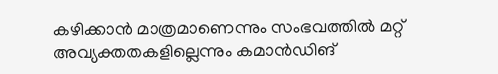കഴിക്കാന്‍ മാത്രമാണെന്നും സംഭവത്തില്‍ മറ്റ് അവ്യക്തതകളില്ലെന്നും കമാന്‍ഡിങ്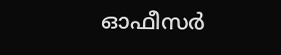ഓഫീസര്‍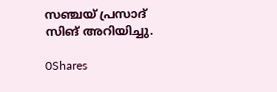സഞ്ചയ് പ്രസാദ് സിങ് അറിയിച്ചു.

0Shares